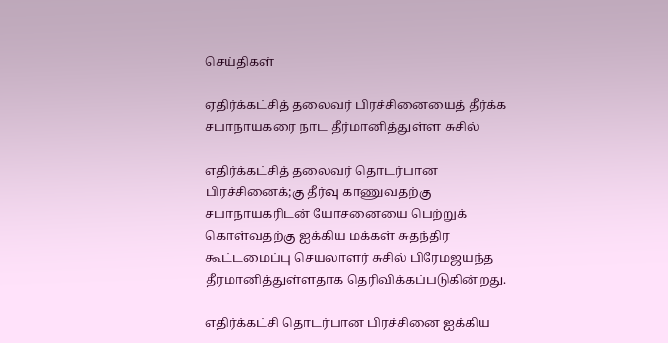செய்திகள்

ஏதிர்க்கட்சித் தலைவர் பிரச்சினையைத் தீர்க்க சபாநாயகரை நாட தீர்மானித்துள்ள சுசில்

எதிர்க்கட்சித் தலைவர் தொடர்பான பிரச்சினைக்;கு தீர்வு காணுவதற்கு சபாநாயகரிடன் யோசனையை பெற்றுக் கொள்வதற்கு ஐக்கிய மக்கள் சுதந்திர கூட்டமைப்பு செயலாளர் சுசில் பிரேமஜயந்த தீரமானித்துள்ளதாக தெரிவிக்கப்படுகின்றது.

எதிர்க்கட்சி தொடர்பான பிரச்சினை ஐக்கிய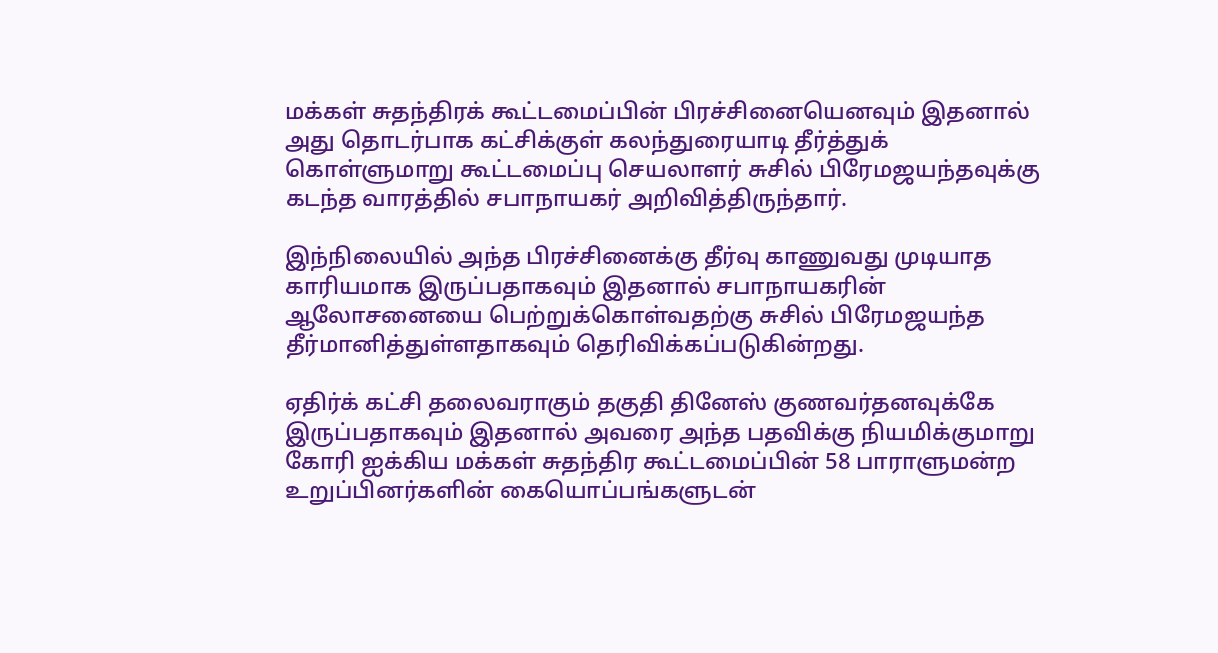மக்கள் சுதந்திரக் கூட்டமைப்பின் பிரச்சினையெனவும் இதனால் அது தொடர்பாக கட்சிக்குள் கலந்துரையாடி தீர்த்துக் கொள்ளுமாறு கூட்டமைப்பு செயலாளர் சுசில் பிரேமஜயந்தவுக்கு கடந்த வாரத்தில் சபாநாயகர் அறிவித்திருந்தார்.

இந்நிலையில் அந்த பிரச்சினைக்கு தீர்வு காணுவது முடியாத காரியமாக இருப்பதாகவும் இதனால் சபாநாயகரின் ஆலோசனையை பெற்றுக்கொள்வதற்கு சுசில் பிரேமஜயந்த தீர்மானித்துள்ளதாகவும் தெரிவிக்கப்படுகின்றது.

ஏதிர்க் கட்சி தலைவராகும் தகுதி தினேஸ் குணவர்தனவுக்கே இருப்பதாகவும் இதனால் அவரை அந்த பதவிக்கு நியமிக்குமாறு கோரி ஐக்கிய மக்கள் சுதந்திர கூட்டமைப்பின் 58 பாராளுமன்ற உறுப்பினர்களின் கையொப்பங்களுடன்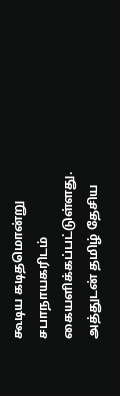கூடிய கடிதமொன்று சபாநாயகரிடம் கையளிக்கப்பட்டுள்ளது. அத்துடன் தமிழ் தேசிய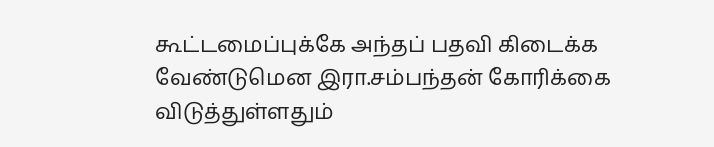கூட்டமைப்புக்கே அந்தப் பதவி கிடைக்க வேண்டுமென இரா.சம்பந்தன் கோரிக்கை விடுத்துள்ளதும்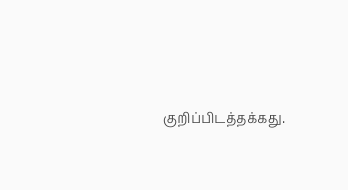குறிப்பிடத்தக்கது.